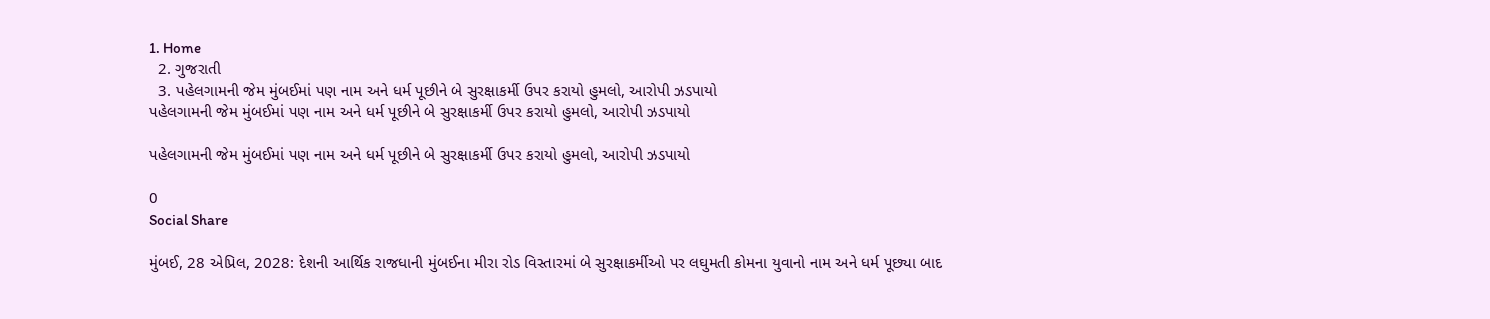1. Home
  2. ગુજરાતી
  3. પહેલગામની જેમ મુંબઈમાં પણ નામ અને ધર્મ પૂછીને બે સુરક્ષાકર્મી ઉપર કરાયો હુમલો, આરોપી ઝડપાયો
પહેલગામની જેમ મુંબઈમાં પણ નામ અને ધર્મ પૂછીને બે સુરક્ષાકર્મી ઉપર કરાયો હુમલો, આરોપી ઝડપાયો

પહેલગામની જેમ મુંબઈમાં પણ નામ અને ધર્મ પૂછીને બે સુરક્ષાકર્મી ઉપર કરાયો હુમલો, આરોપી ઝડપાયો

0
Social Share

મુંબઈ, 28 એપ્રિલ, 2028: દેશની આર્થિક રાજધાની મુંબઈના મીરા રોડ વિસ્તારમાં બે સુરક્ષાકર્મીઓ પર લઘુમતી કોમના યુવાનો નામ અને ધર્મ પૂછ્યા બાદ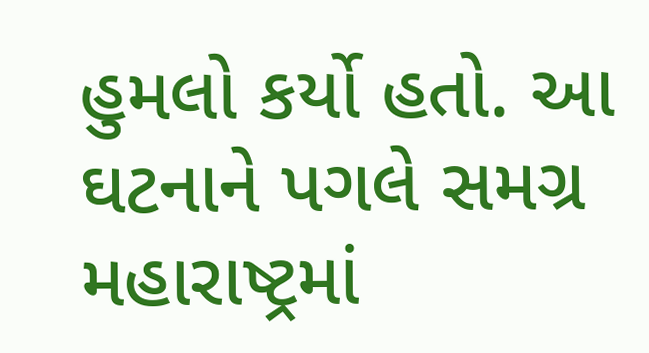હુમલો કર્યો હતો. આ ઘટનાને પગલે સમગ્ર મહારાષ્ટ્રમાં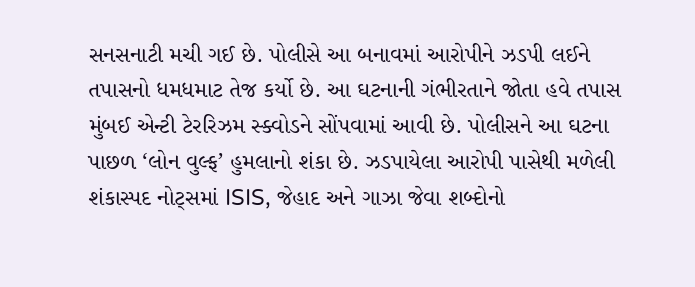સનસનાટી મચી ગઈ છે. પોલીસે આ બનાવમાં આરોપીને ઝડપી લઈને તપાસનો ધમધમાટ તેજ કર્યો છે. આ ઘટનાની ગંભીરતાને જોતા હવે તપાસ મુંબઈ એન્ટી ટેરરિઝમ સ્ક્વોડને સોંપવામાં આવી છે. પોલીસને આ ઘટના પાછળ ‘લોન વુલ્ફ’ હુમલાનો શંકા છે. ઝડપાયેલા આરોપી પાસેથી મળેલી શંકાસ્પદ નોટ્સમાં ISIS, જેહાદ અને ગાઝા જેવા શબ્દોનો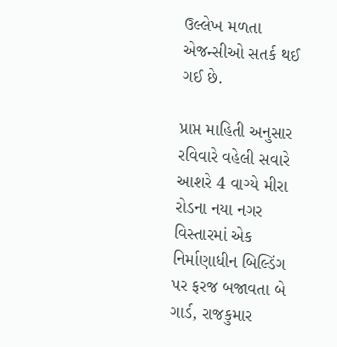ઉલ્લેખ મળતા એજન્સીઓ સતર્ક થઈ ગઈ છે.

પ્રાપ્ત માહિતી અનુસાર રવિવારે વહેલી સવારે આશરે 4 વાગ્યે મીરા રોડના નયા નગર વિસ્તારમાં એક નિર્માણાધીન બિલ્ડિંગ પર ફરજ બજાવતા બે ગાર્ડ, રાજકુમાર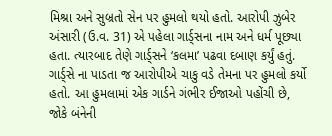મિશ્રા અને સુબ્રતો સેન પર હુમલો થયો હતો. આરોપી ઝુબેર અંસારી (ઉ.વ. 31) એ પહેલા ગાર્ડ્સના નામ અને ધર્મ પૂછ્યા હતા. ત્યારબાદ તેણે ગાર્ડ્સને ‘કલમા’ પઢવા દબાણ કર્યું હતું. ગાર્ડ્સે ના પાડતા જ આરોપીએ ચાકુ વડે તેમના પર હુમલો કર્યો હતો. આ હુમલામાં એક ગાર્ડને ગંભીર ઈજાઓ પહોંચી છે, જોકે બંનેની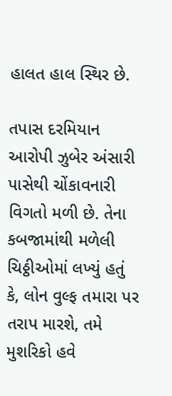હાલત હાલ સ્થિર છે.

તપાસ દરમિયાન આરોપી ઝુબેર અંસારી પાસેથી ચોંકાવનારી વિગતો મળી છે. તેના કબજામાંથી મળેલી ચિઠ્ઠીઓમાં લખ્યું હતું કે, લોન વુલ્ફ તમારા પર તરાપ મારશે, તમે મુશરિકો હવે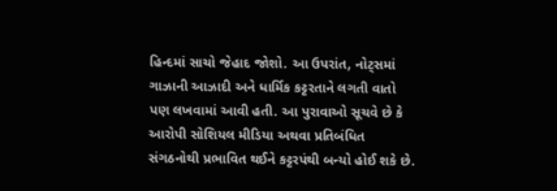હિન્દમાં સાચો જેહાદ જોશો. આ ઉપરાંત, નોટ્સમાં ગાઝાની આઝાદી અને ધાર્મિક કટ્ટરતાને લગતી વાતો પણ લખવામાં આવી હતી. આ પુરાવાઓ સૂચવે છે કે આરોપી સોશિયલ મીડિયા અથવા પ્રતિબંધિત સંગઠનોથી પ્રભાવિત થઈને કટ્ટરપંથી બન્યો હોઈ શકે છે.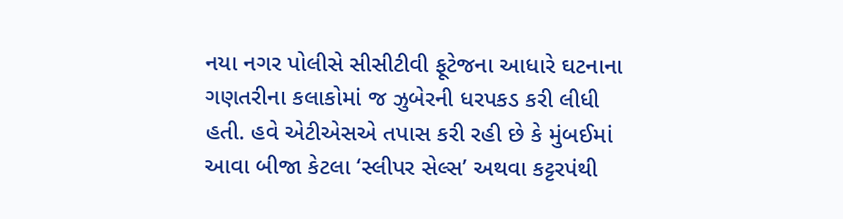નયા નગર પોલીસે સીસીટીવી ફૂટેજના આધારે ઘટનાના ગણતરીના કલાકોમાં જ ઝુબેરની ધરપકડ કરી લીધી હતી. હવે એટીએસએ તપાસ કરી રહી છે કે મુંબઈમાં આવા બીજા કેટલા ‘સ્લીપર સેલ્સ’ અથવા કટ્ટરપંથી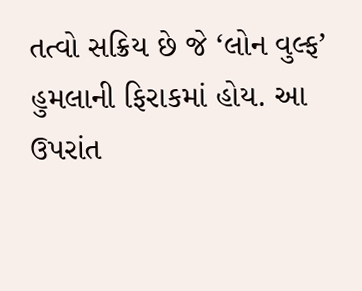તત્વો સક્રિય છે જે ‘લોન વુલ્ફ’ હુમલાની ફિરાકમાં હોય. આ ઉપરાંત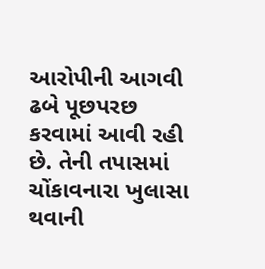આરોપીની આગવી ઢબે પૂછપરછ કરવામાં આવી રહી છે. તેની તપાસમાં ચોંકાવનારા ખુલાસા થવાની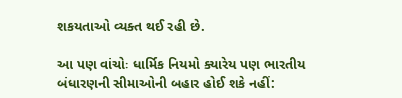શકયતાઓ વ્યક્ત થઈ રહી છે.

આ પણ વાંચોઃ ધાર્મિક નિયમો ક્યારેય પણ ભારતીય બંધારણની સીમાઓની બહાર હોઈ શકે નહીં: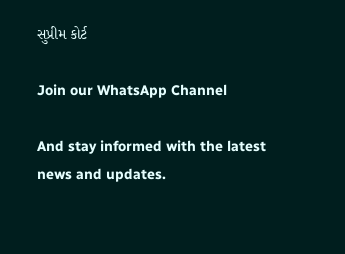સુપ્રીમ કોર્ટ

Join our WhatsApp Channel

And stay informed with the latest news and updates.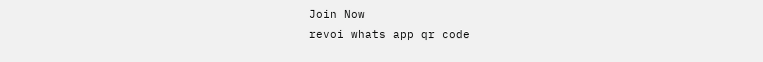Join Now
revoi whats app qr code